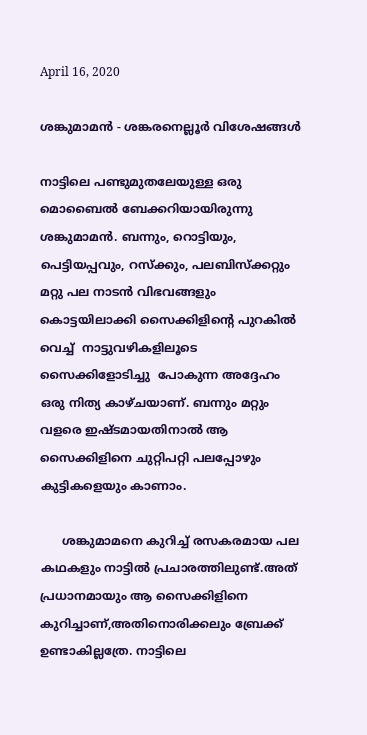April 16, 2020

ശങ്കുമാമൻ - ശങ്കരനെല്ലൂർ വിശേഷങ്ങൾ

നാട്ടിലെ പണ്ടുമുതലേയുള്ള ഒരു മൊബൈല്‍ ബേക്കറിയായിരുന്നു ശങ്കുമാമന്‍. ബന്നും, റൊട്ടിയും, പെട്ടിയപ്പവും, റസ്ക്കും, പലബിസ്ക്കറ്റും മറ്റു പല നാടന്‍ വിഭവങ്ങളും കൊട്ടയിലാക്കി സൈക്കിളിന്‍റെ പുറകില്‍ വെച്ച്  നാട്ടുവഴികളിലൂടെ സൈക്കിളോടിച്ചു  പോകുന്ന അദ്ദേഹം ഒരു നിത്യ കാഴ്ചയാണ്. ബന്നും മറ്റും  വളരെ ഇഷ്ടമായതിനാൽ ആ സൈക്കിളിനെ ചുറ്റിപറ്റി പലപ്പോഴും കുട്ടികളെയും കാണാം.

      ശങ്കുമാമനെ കുറിച്ച് രസകരമായ പല കഥകളും നാട്ടില്‍ പ്രചാരത്തിലുണ്ട്.അത് പ്രധാനമായും ആ സൈക്കിളിനെ കുറിച്ചാണ്,അതിനൊരിക്കലും ബ്രേക്ക് ഉണ്ടാകില്ലത്രേ. നാട്ടിലെ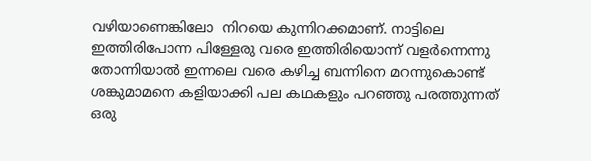വഴിയാണെങ്കിലോ  നിറയെ കുന്നിറക്കമാണ്. നാട്ടിലെ ഇത്തിരിപോന്ന പിള്ളേരു വരെ ഇത്തിരിയൊന്ന്‍ വളര്‍ന്നെന്നു തോന്നിയാല്‍ ഇന്നലെ വരെ കഴിച്ച ബന്നിനെ മറന്നുകൊണ്ട് ശങ്കുമാമനെ കളിയാക്കി പല കഥകളും പറഞ്ഞു പരത്തുന്നത്  ഒരു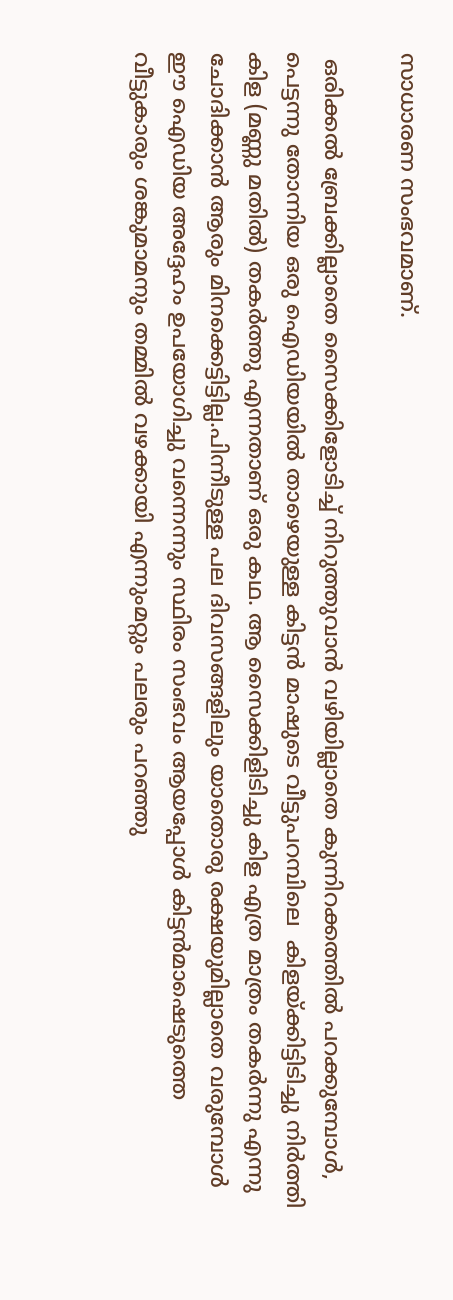സാധാരണ സംഭവമാണ്.

 ഒരിക്കല്‍ ബ്രേക്കില്ലാതെ സൈക്കിളോടിച്ച് നിറുത്തുവാന്‍ വഴിയില്ലാതെ കുന്നിറക്കത്തില്‍ പറക്കുമ്പോൾ, പെട്ടന്നു തോന്നിയ ഒരു ഐഡിയയില്‍ താഴെയുള്ള കിട്ടന്‍ മാഷുടെ വീട്ടുപറമ്പിലെ  കിളയ്ക്കിട്ടിടിച്ചു നിർത്തി കിള (മണ്ണു മതിൽ) തകര്‍ത്തു എന്നതാണ് ഒരു കഥ. ആ സൈക്കിളിടിച്ചു കിള എത്ര മാത്രം തകര്‍ന്നു എന്നു ചോദിക്കാന്‍ ആരും മിനക്കെട്ടിട്ടില്ല.പിന്നീടുള്ള പല ദിവസങ്ങളിലും യാതൊരു രക്ഷയുമില്ലാതെ വരുമ്പോൾ ഈ ഐഡിയ അദ്ദേഹം ഉപയോഗിച്ചു വന്നെന്നും സ്ഥിരം സംഭവം ആയപ്പോള്‍ കിട്ടന്‍മാഷെടുത്തെ വീട്ടുകാരും ശങ്കുമാമനും തമ്മില്‍ വഴക്കായി എന്നുംമറ്റും പലരും പറഞ്ഞു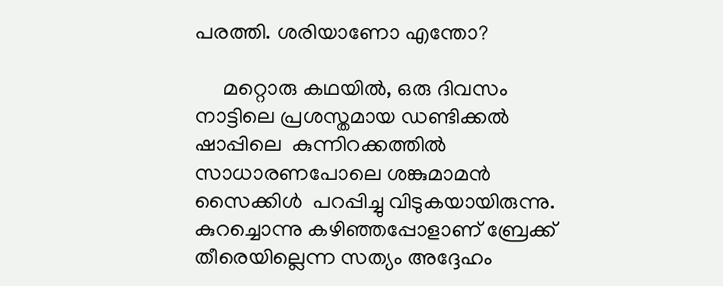പരത്തി. ശരിയാണോ എന്തോ?

     മറ്റൊരു കഥയിൽ, ഒരു ദിവസം നാട്ടിലെ പ്രശസ്തമായ ഡണ്ടിക്കൽ ഷാപ്പിലെ  കുന്നിറക്കത്തില്‍ സാധാരണപോലെ ശങ്കുമാമന്‍ സൈക്കിൾ  പറപ്പിച്ചു വിടുകയായിരുന്നു. കുറച്ചൊന്നു കഴിഞ്ഞപ്പോളാണ് ബ്രേക്ക് തീരെയില്ലെന്ന സത്യം അദ്ദേഹം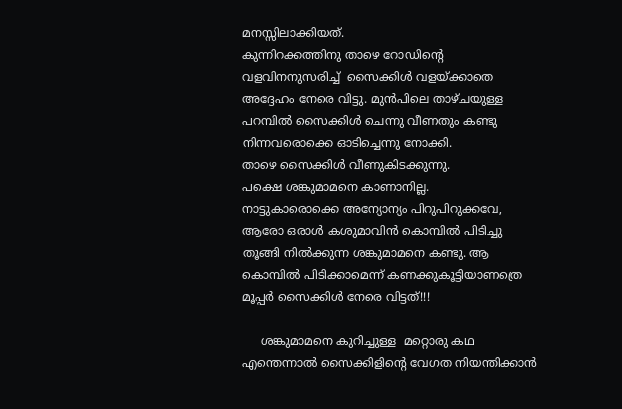മനസ്സിലാക്കിയത്.
കുന്നിറക്കത്തിനു താഴെ റോഡിന്‍റെ വളവിനനുസരിച്ച്  സൈക്കിള്‍ വളയ്ക്കാതെ അദ്ദേഹം നേരെ വിട്ടു. മുന്‍പിലെ താഴ്ചയുള്ള പറമ്പില്‍ സൈക്കിള്‍ ചെന്നു വീണതും കണ്ടു നിന്നവരൊക്കെ ഓടിച്ചെന്നു നോക്കി.
താഴെ സൈക്കിള്‍ വീണുകിടക്കുന്നു.
പക്ഷെ ശങ്കുമാമനെ കാണാനില്ല.
നാട്ടുകാരൊക്കെ അന്യോന്യം പിറുപിറുക്കവേ, ആരോ ഒരാൾ കശുമാവിന്‍ കൊമ്പില്‍ പിടിച്ചു തൂങ്ങി നിൽക്കുന്ന ശങ്കുമാമനെ കണ്ടു. ആ കൊമ്പില്‍ പിടിക്കാമെന്ന് കണക്കുകൂട്ടിയാണത്രെ മൂപ്പര്‍ സൈക്കിള്‍ നേരെ വിട്ടത്!!!

     ശങ്കുമാമനെ കുറിച്ചുള്ള  മറ്റൊരു കഥ എന്തെന്നാല്‍ സൈക്കിളിന്‍റെ വേഗത നിയന്തിക്കാന്‍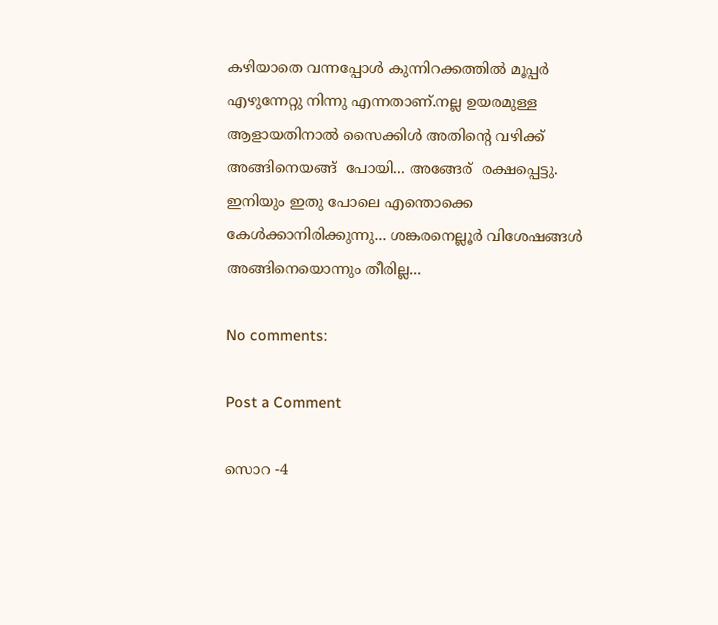കഴിയാതെ വന്നപ്പോള്‍ കുന്നിറക്കത്തില്‍ മൂപ്പര്‍ എഴുന്നേറ്റു നിന്നു എന്നതാണ്.നല്ല ഉയരമുള്ള ആളായതിനാല്‍ സൈക്കിള്‍ അതിന്‍റെ വഴിക്ക് അങ്ങിനെയങ്ങ്  പോയി... അങ്ങേര്  രക്ഷപ്പെട്ടു. ഇനിയും ഇതു പോലെ എന്തൊക്കെ കേള്‍ക്കാനിരിക്കുന്നു... ശങ്കരനെല്ലൂർ വിശേഷങ്ങൾ അങ്ങിനെയൊന്നും തീരില്ല...

No comments:

Post a Comment

സൊറ -4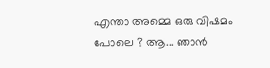എന്താ അമ്മെ ഒരു വിഷമം പോലെ ? ആ... ഞാൻ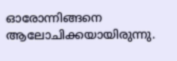ഓരോന്നിങ്ങനെ ആലോചിക്കയായിരുന്നു.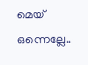മെയ് ഒന്നെല്ലേ..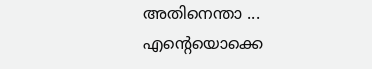അതിനെന്താ ... എന്റെയൊക്കെ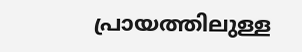പ്രായത്തിലുള്ള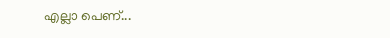എല്ലാ പെണ്...